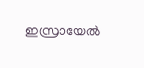ഇസ്രായേല്‍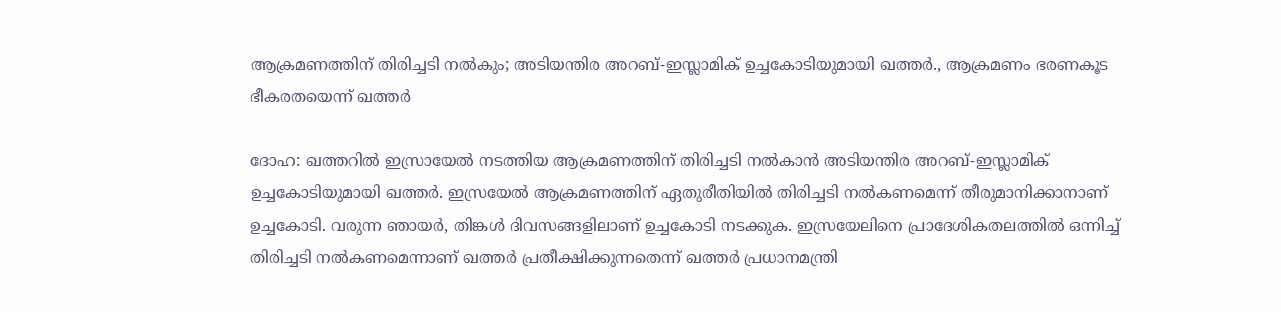ആക്രമണത്തിന് തിരിച്ചടി നല്‍കും; അടിയന്തിര അറബ്-ഇസ്ലാമിക് ഉച്ചകോടിയുമായി ഖത്തര്‍., ആക്രമണം ഭരണകൂട ഭീകരതയെന്ന് ഖത്തര്‍

ദോഹ: ഖത്തറില്‍ ഇസ്രായേല്‍ നടത്തിയ ആക്രമണത്തിന് തിരിച്ചടി നല്‍കാന്‍ അടിയന്തിര അറബ്-ഇസ്ലാമിക് ഉച്ചകോടിയുമായി ഖത്തര്‍. ഇസ്രയേല്‍ ആക്രമണത്തിന് ഏതുരീതിയില്‍ തിരിച്ചടി നല്‍കണമെന്ന് തീരുമാനിക്കാനാണ് ഉച്ചകോടി. വരുന്ന ഞായര്‍, തിങ്കള്‍ ദിവസങ്ങളിലാണ് ഉച്ചകോടി നടക്കുക. ഇസ്രയേലിനെ പ്രാദേശികതലത്തില്‍ ഒന്നിച്ച് തിരിച്ചടി നല്‍കണമെന്നാണ് ഖത്തര്‍ പ്രതീക്ഷിക്കുന്നതെന്ന് ഖത്തര്‍ പ്രധാനമന്ത്രി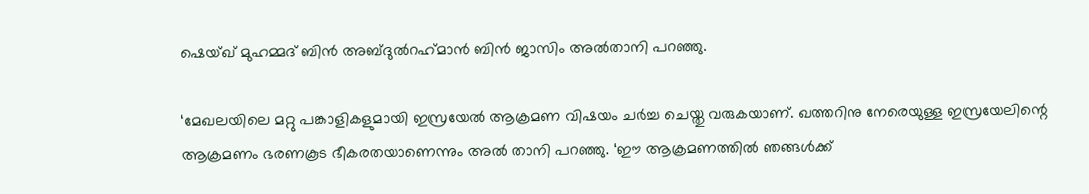ഷെയ്ഖ് മുഹമ്മദ് ബിന്‍ അബ്ദുല്‍റഹ്‌മാന്‍ ബിന്‍ ജാസിം അല്‍താനി പറഞ്ഞു.

‘മേഖലയിലെ മറ്റു പങ്കാളികളുമായി ഇസ്രയേല്‍ ആക്രമണ വിഷയം ചര്‍ച്ച ചെയ്തു വരുകയാണ്. ഖത്തറിനു നേരെയുള്ള ഇസ്രയേലിന്റെ ആക്രമണം ഭരണകൂട ഭീകരതയാണെന്നും അല്‍ താനി പറഞ്ഞു. ‘ഈ ആക്രമണത്തില്‍ ഞങ്ങള്‍ക്ക്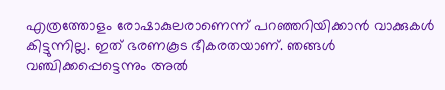എത്രത്തോളം രോഷാകുലരാണെന്ന് പറഞ്ഞറിയിക്കാന്‍ വാക്കുകള്‍ കിട്ടുന്നില്ല. ഇത് ഭരണകൂട ഭീകരതയാണ്. ഞങ്ങള്‍ വഞ്ചിക്കപ്പെട്ടെന്നും അല്‍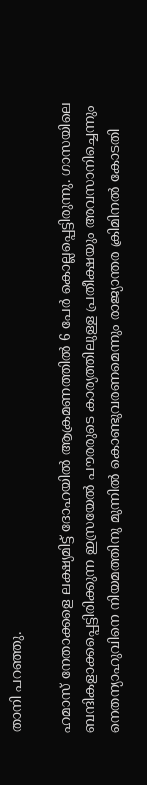താനി പറഞ്ഞു.

ഹമാസ് നേതാക്കളെ ലക്ഷ്യമിട്ട് ദോഹയില്‍ ആക്രമണത്തില്‍ 6 പേര്‍ കൊല്ലപ്പെട്ടിരുന്നു. ഗാസയിലെ ബന്ദികളാക്കപ്പെട്ടിരിക്കുന്ന ഇസ്രയേല്‍ പൗരരുടെ കാര്യത്തിലുള്ള പ്രതീക്ഷയും അവസാനിച്ചെന്നും നെതന്യാഹുവിനെ നിയമത്തിനു മുന്നില്‍ കൊണ്ടുവരണമെന്നും രാജ്യാന്തര ക്രിമിനല്‍ കോടതി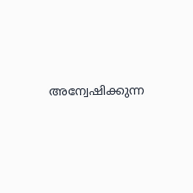അന്വേഷിക്കുന്ന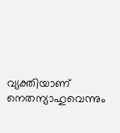വ്യക്തിയാണ് നെതന്യാഹുവെന്നും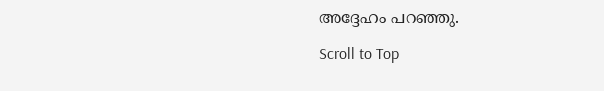അദ്ദേഹം പറഞ്ഞു.

Scroll to Top